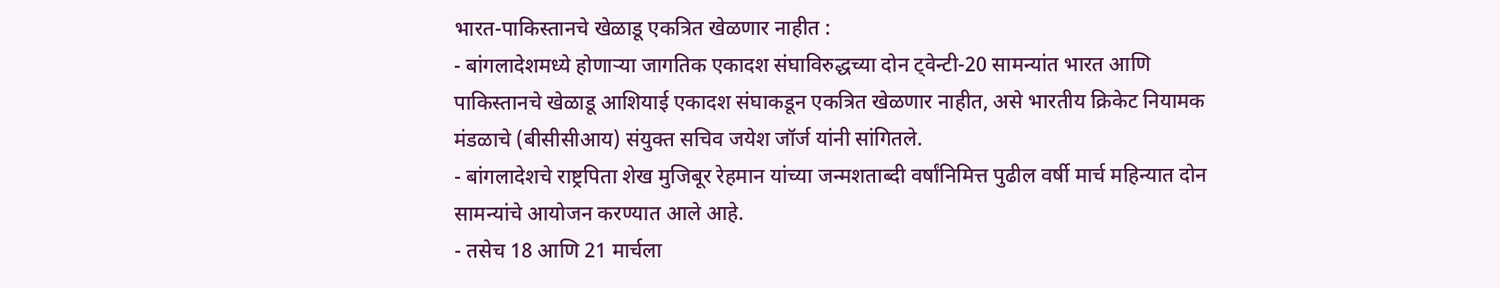भारत-पाकिस्तानचे खेळाडू एकत्रित खेळणार नाहीत :
- बांगलादेशमध्ये होणाऱ्या जागतिक एकादश संघाविरुद्धच्या दोन ट्वेन्टी-20 सामन्यांत भारत आणि पाकिस्तानचे खेळाडू आशियाई एकादश संघाकडून एकत्रित खेळणार नाहीत, असे भारतीय क्रिकेट नियामक मंडळाचे (बीसीसीआय) संयुक्त सचिव जयेश जॉर्ज यांनी सांगितले.
- बांगलादेशचे राष्ट्रपिता शेख मुजिबूर रेहमान यांच्या जन्मशताब्दी वर्षांनिमित्त पुढील वर्षी मार्च महिन्यात दोन सामन्यांचे आयोजन करण्यात आले आहे.
- तसेच 18 आणि 21 मार्चला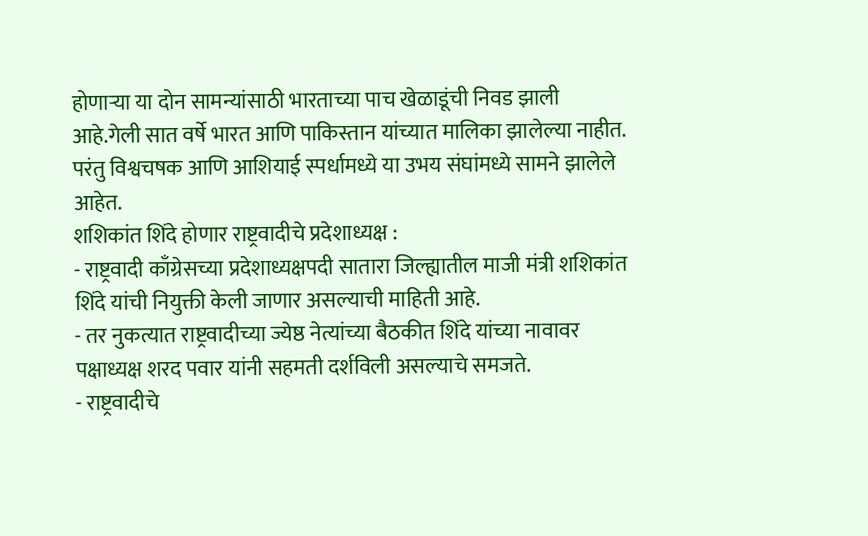होणाऱ्या या दोन सामन्यांसाठी भारताच्या पाच खेळाडूंची निवड झाली आहे.गेली सात वर्षे भारत आणि पाकिस्तान यांच्यात मालिका झालेल्या नाहीत. परंतु विश्वचषक आणि आशियाई स्पर्धामध्ये या उभय संघांमध्ये सामने झालेले आहेत.
शशिकांत शिंदे होणार राष्ट्रवादीचे प्रदेशाध्यक्ष :
- राष्ट्रवादी काँग्रेसच्या प्रदेशाध्यक्षपदी सातारा जिल्ह्यातील माजी मंत्री शशिकांत शिंदे यांची नियुक्ती केली जाणार असल्याची माहिती आहे.
- तर नुकत्यात राष्ट्रवादीच्या ज्येष्ठ नेत्यांच्या बैठकीत शिंदे यांच्या नावावर पक्षाध्यक्ष शरद पवार यांनी सहमती दर्शविली असल्याचे समजते.
- राष्ट्रवादीचे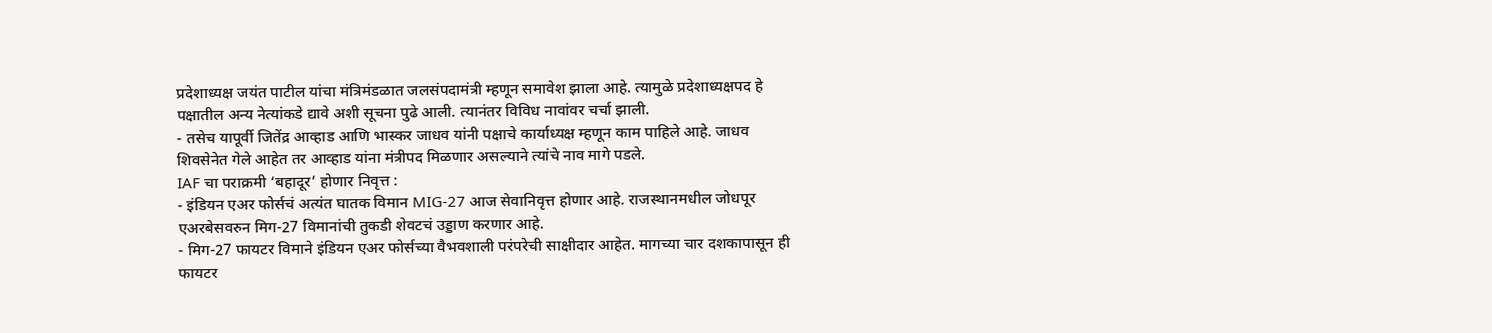प्रदेशाध्यक्ष जयंत पाटील यांचा मंत्रिमंडळात जलसंपदामंत्री म्हणून समावेश झाला आहे. त्यामुळे प्रदेशाध्यक्षपद हे पक्षातील अन्य नेत्यांकडे द्यावे अशी सूचना पुढे आली. त्यानंतर विविध नावांवर चर्चा झाली.
- तसेच यापूर्वी जितेंद्र आव्हाड आणि भास्कर जाधव यांनी पक्षाचे कार्याध्यक्ष म्हणून काम पाहिले आहे. जाधव शिवसेनेत गेले आहेत तर आव्हाड यांना मंत्रीपद मिळणार असल्याने त्यांचे नाव मागे पडले.
IAF चा पराक्रमी ‘बहादूर’ होणार निवृत्त :
- इंडियन एअर फोर्सचं अत्यंत घातक विमान MIG-27 आज सेवानिवृत्त होणार आहे. राजस्थानमधील जोधपूर एअरबेसवरुन मिग-27 विमानांची तुकडी शेवटचं उड्डाण करणार आहे.
- मिग-27 फायटर विमाने इंडियन एअर फोर्सच्या वैभवशाली परंपरेची साक्षीदार आहेत. मागच्या चार दशकापासून ही फायटर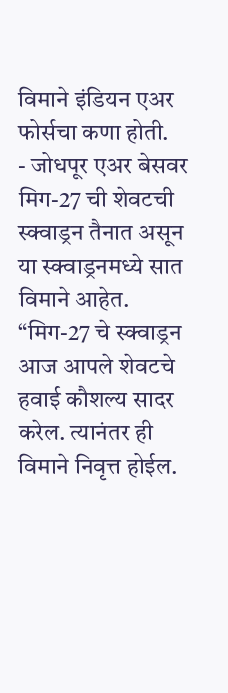विमाने इंडियन एअर फोर्सचा कणा होती.
- जोधपूर एअर बेसवर मिग-27 ची शेवटची स्क्वाड्रन तैनात असून या स्क्वाड्रनमध्ये सात विमाने आहेत. “मिग-27 चे स्क्वाड्रन आज आपले शेवटचे हवाई कौशल्य सादर करेल. त्यानंतर ही विमाने निवृत्त होईल.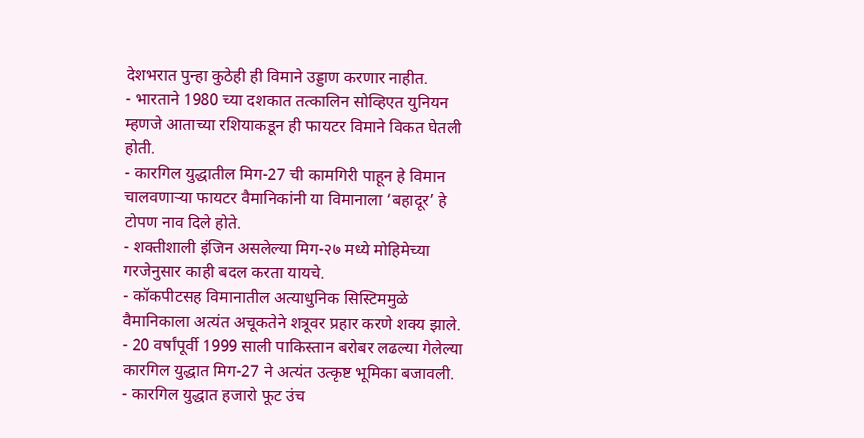देशभरात पुन्हा कुठेही ही विमाने उड्डाण करणार नाहीत.
- भारताने 1980 च्या दशकात तत्कालिन सोव्हिएत युनियन म्हणजे आताच्या रशियाकडून ही फायटर विमाने विकत घेतली होती.
- कारगिल युद्धातील मिग-27 ची कामगिरी पाहून हे विमान चालवणाऱ्या फायटर वैमानिकांनी या विमानाला ‘बहादूर’ हे टोपण नाव दिले होते.
- शक्तीशाली इंजिन असलेल्या मिग-२७ मध्ये मोहिमेच्या गरजेनुसार काही बदल करता यायचे.
- कॉकपीटसह विमानातील अत्याधुनिक सिस्टिममुळे वैमानिकाला अत्यंत अचूकतेने शत्रूवर प्रहार करणे शक्य झाले.
- 20 वर्षांपूर्वी 1999 साली पाकिस्तान बरोबर लढल्या गेलेल्या कारगिल युद्धात मिग-27 ने अत्यंत उत्कृष्ट भूमिका बजावली.
- कारगिल युद्धात हजारो फूट उंच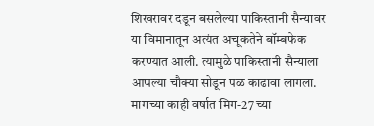शिखरावर दडून बसलेल्या पाकिस्तानी सैन्यावर या विमानातून अत्यंत अचूकतेने बॉम्बफेक करण्यात आली. त्यामुळे पाकिस्तानी सैन्याला आपल्या चौक्या सोडून पळ काढावा लागला. मागच्या काही वर्षात मिग-27 च्या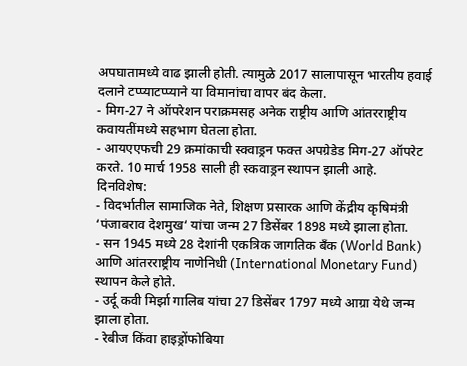अपघातामध्ये वाढ झाली होती. त्यामुळे 2017 सालापासून भारतीय हवाई दलाने टप्प्याटप्प्याने या विमानांचा वापर बंद केला.
- मिग-27 ने ऑपरेशन पराक्रमसह अनेक राष्ट्रीय आणि आंतरराष्ट्रीय कवायतींमध्ये सहभाग घेतला होता.
- आयएएफची 29 क्रमांकाची स्क्वाड्रन फक्त अपग्रेडेड मिग-27 ऑपरेट करते. 10 मार्च 1958 साली ही स्कवाड्रन स्थापन झाली आहे.
दिनविशेष:
- विदर्भातील सामाजिक नेते, शिक्षण प्रसारक आणि केंद्रीय कृषिमंत्री ‘पंजाबराव देशमुख‘ यांचा जन्म 27 डिसेंबर 1898 मध्ये झाला होता.
- सन 1945 मध्ये 28 देशांनी एकत्रिक जागतिक बँक (World Bank) आणि आंतरराष्ट्रीय नाणेनिधी (International Monetary Fund) स्थापन केले होते.
- उर्दू कवी मिर्झा गालिब यांचा 27 डिसेंबर 1797 मध्ये आग्रा येथे जन्म झाला होता.
- रेबीज किंवा हाइड्रोंफोबिया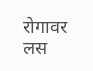रोगावर लस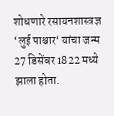शोधणारे रसायनशास्त्रज्ञ ‘लुई पाश्चार‘ यांचा जन्म 27 डिसेंबर 1822 मध्ये झाला होता.